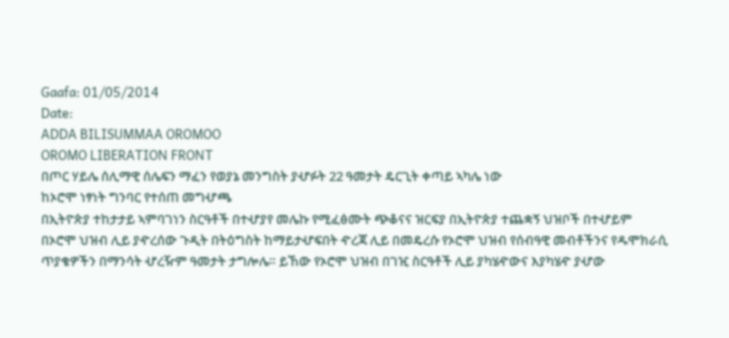Gaafa: 01/05/2014
Date:
ADDA BILISUMMAA OROMOO
OROMO LIBERATION FRONT
በጦር ሃይሌ ሰሊማዊ ሰሌፍን ማፈን የወያኔ መንግስት ያሇፉት 22 ዓመታት ዴርጊት ቀጣይ ኣካሌ ነው
ከኦሮሞ ነፃነት ግንባር የተሰጠ መግሇጫ
በኢትዮጵያ ተከታታይ ኣምባገነን ስርዓቶች በተሇያየ መሌኩ የሚፈፅሙት ጭቆናና ዝርፍያ በኢትዮጵያ ተጨቋኝ ህዝቦች በተሇይም
በኦሮሞ ህዝብ ሊይ ያዯረሰው ጉዲት በትዕግስት ከማይታሇፍበት ዯረጃ ሊይ በመዴረሱ የኦሮሞ ህዝብ የሰብዓዊ መብቶችንና የዱሞክራሲ
ጥያቄዎችን በማንሳት ሇረዥም ዓመታት ታግሎሌ። ይኸው የኦሮሞ ህዝብ በገዢ ስርዓቶች ሊይ ያካሄዯውና እያካሄዯ ያሇው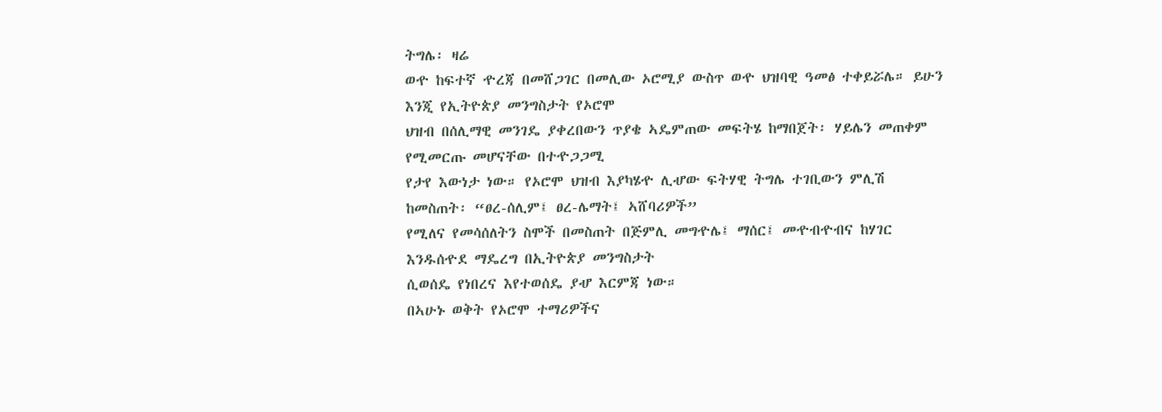ትግሌ፡ ዛሬ
ወዯ ከፍተኛ ዯረጃ በመሸጋገር በመሊው ኦሮሚያ ውስጥ ወዯ ህዝባዊ ዓመፅ ተቀይሯሌ። ይሁን እንጂ የኢትዮጵያ መንግስታት የኦሮሞ
ህዝብ በሰሊማዊ መንገዴ ያቀረበውን ጥያቄ ኣዴምጠው መፍትሄ ከማበጀት፡ ሃይሌን መጠቀም የሚመርጡ መሆናቸው በተዯጋጋሚ
የታየ እውነታ ነው። የኦሮሞ ህዝብ እያካሄዯ ሊሇው ፍትሃዊ ትግሌ ተገቢውን ምሊሽ ከመስጠት፡ “ፀረ-ሰሊም፤ ፀረ-ሌማት፤ ኣሸባሪዎች”
የሚለና የመሳሰለትን ስሞች በመስጠት በጅምሊ መግዯሌ፤ ማሰር፤ መዯብዯብና ከሃገር እንዱሰዯደ ማዴረግ በኢትዮጵያ መንግስታት
ሲወሰዴ የነበረና እየተወሰዴ ያሇ እርምጃ ነው።
በኣሁኑ ወቅት የኦሮሞ ተማሪዎችና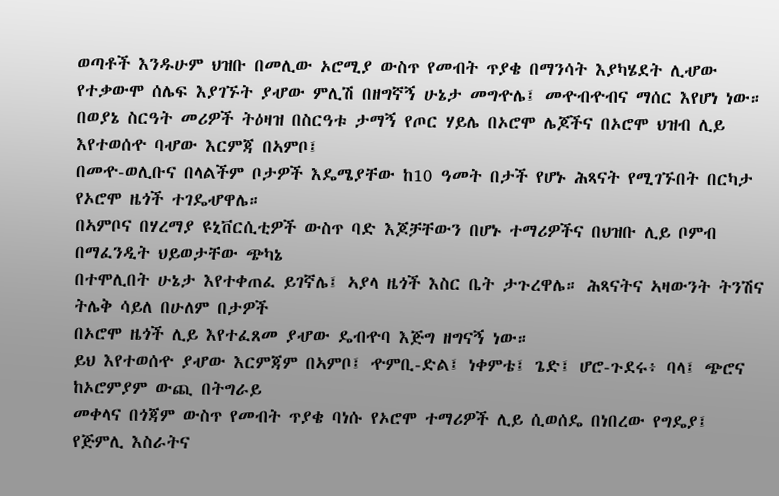ወጣቶች እንዱሁም ህዝቡ በመሊው ኦሮሚያ ውስጥ የመብት ጥያቄ በማንሳት እያካሄደት ሊሇው
የተቃውሞ ሰሌፍ እያገኙት ያሇው ምሊሽ በዘግኛኝ ሁኔታ መግዯሌ፤ መዯብዯብና ማሰር እየሆነ ነው።
በወያኔ ስርዓት መሪዎች ትዕዛዝ በስርዓቱ ታማኝ የጦር ሃይሌ በኦሮሞ ሌጆችና በኦሮሞ ህዝብ ሊይ እየተወሰዯ ባሇው እርምጃ በኣምቦ፤
በመዯ-ወሊቡና በላልችም ቦታዎች እዴሜያቸው ከ10 ዓመት በታች የሆኑ ሕጻናት የሚገኙበት በርካታ የኦሮሞ ዜጎች ተገዴሇዋሌ።
በኣምቦና በሃረማያ ዩኒቨርሲቲዎች ውስጥ ባድ እጆቻቸውን በሆኑ ተማሪዎችና በህዝቡ ሊይ ቦምብ በማፈንዲት ህይወታቸው ጭካኔ
በተሞሊበት ሁኔታ እየተቀጠፈ ይገኛሌ፤ ኣያላ ዜጎች እስር ቤት ታጉረዋሌ። ሕጻናትና ኣዛውንት ትንሽና ትሌቅ ሳይለ በሁለም በታዎች
በኦሮሞ ዜጎች ሊይ እየተፈጸመ ያሇው ዴብዯባ እጅግ ዘግናኝ ነው።
ይህ እየተወሰዯ ያሇው እርምጃም በኣምቦ፤ ዯምቢ-ድል፤ ነቀምቴ፤ ጌድ፤ ሆሮ-ጉደሩ፥ ባላ፤ ጭሮና ከኦሮምያም ውጪ በትግራይ
መቀላና በጎጃም ውስጥ የመብት ጥያቄ ባነሱ የኦሮሞ ተማሪዎች ሊይ ሲወሰዴ በነበረው የግዴያ፤ የጅምሊ እስራትና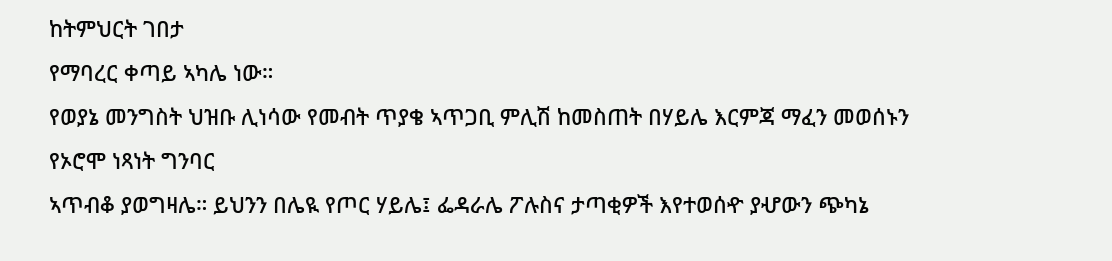ከትምህርት ገበታ
የማባረር ቀጣይ ኣካሌ ነው።
የወያኔ መንግስት ህዝቡ ሊነሳው የመብት ጥያቄ ኣጥጋቢ ምሊሽ ከመስጠት በሃይሌ እርምጃ ማፈን መወሰኑን የኦሮሞ ነጻነት ግንባር
ኣጥብቆ ያወግዛሌ። ይህንን በሌዪ የጦር ሃይሌ፤ ፌዳራሌ ፖሉስና ታጣቂዎች እየተወሰዯ ያሇውን ጭካኔ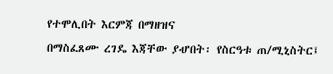የተሞሊበት እርምጃ በማዘዝና
በማስፈጸሙ ረገዴ እጃቸው ያሇበት፡ የስርዓቱ ጠ/ሚኒስትር፤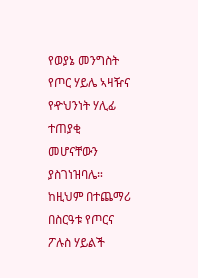የወያኔ መንግስት የጦር ሃይሌ ኣዛዥና የዯህንነት ሃሊፊ ተጠያቂ
መሆናቸውን ያስገነዝባሌ። ከዚህም በተጨማሪ በስርዓቱ የጦርና ፖሉስ ሃይልች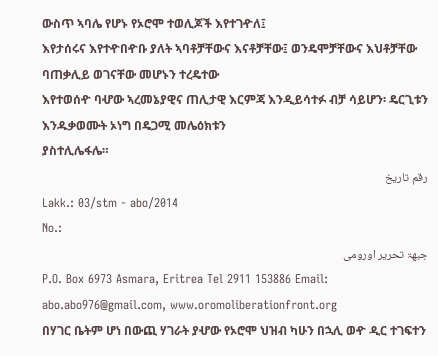ውስጥ ኣባሌ የሆኑ የኦሮሞ ተወሊጆች እየተገዯለ፤
እየታሰሩና እየተዯበዯቡ ያለት ኣባቶቻቸውና እናቶቻቸው፤ ወንዴሞቻቸውና እህቶቻቸው ባጠቃሊይ ወገናቸው መሆኑን ተረዴተው
እየተወሰዯ ባሇው ኣረመኔያዊና ጠሊታዊ እርምጃ እንዲይሳተፉ ብቻ ሳይሆን፡ ዴርጊቱን እንዱቃወሙት ኦነግ በዴጋሚ መሌዕክቱን
ያስተሊሌፋሌ።
رقم تاريخ
Lakk.: 03/stm - abo/2014
No.:
جبهۃ تحرير اورومى
P.O. Box 6973 Asmara, Eritrea Tel 2911 153886 Email: abo.abo976@gmail.com, www.oromoliberationfront.org
በሃገር ቤትም ሆነ በውጪ ሃገራት ያሇው የኦሮሞ ህዝብ ካሁን በኋሊ ወዯ ዲር ተገፍተን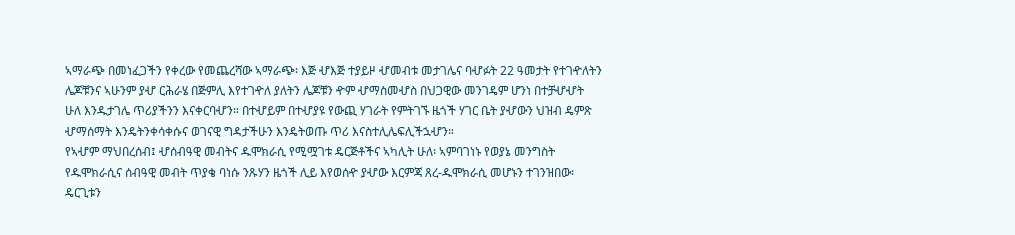ኣማራጭ በመነፈጋችን የቀረው የመጨረሻው ኣማራጭ፡ እጅ ሇእጅ ተያይዞ ሇመብቱ መታገሌና ባሇፉት 22 ዓመታት የተገዯለትን ሌጆቹንና ኣሁንም ያሇ ርሕራሄ በጅምሊ እየተገዯለ ያለትን ሌጆቹን ዯም ሇማስመሇስ በህጋዊው መንገዴም ሆንነ በተቻሇሇት ሁለ እንዱታገሌ ጥሪያችንን እናቀርባሇን። በተሇይም በተሇያዩ የውጪ ሃገራት የምትገኙ ዜጎች ሃገር ቤት ያሇውን ህዝብ ዴምጽ ሇማሰማት እንዴትንቀሳቀሱና ወገናዊ ግዳታችሁን እንዴትወጡ ጥሪ እናስተሊሌፍሊችኋሇን።
የኣሇም ማህበረሰብ፤ ሇሰብዓዊ መብትና ዱሞክራሲ የሚሟገቱ ዴርጅቶችና ኣካሊት ሁለ፡ ኣምባገነኑ የወያኔ መንግስት የዱሞክራሲና ሰብዓዊ መብት ጥያቄ ባነሱ ንጹሃን ዜጎች ሊይ እየወሰዯ ያሇው እርምጃ ጸረ-ዱሞክራሲ መሆኑን ተገንዝበው፡ ዴርጊቱን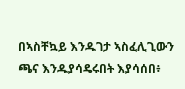በኣስቸኳይ እንዱገታ ኣስፈሊጊውን ጫና እንዱያሳዴሩበት እያሳሰበ፥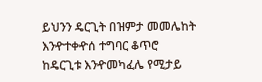ይህንን ዴርጊት በዝምታ መመሌከት እንዯተቀዯሰ ተግባር ቆጥሮ ከዴርጊቱ እንዯመካፈሌ የሚታይ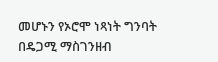መሆኑን የኦሮሞ ነጻነት ግንባት በዴጋሚ ማስገንዘብ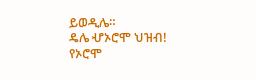ይወዲሌ።
ዴሌ ሇኦሮሞ ህዝብ!
የኦሮሞ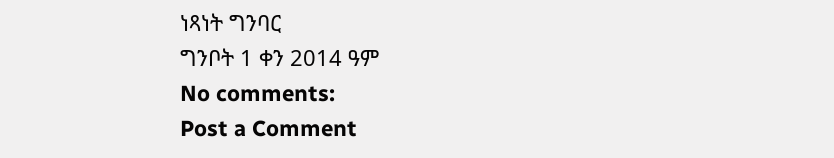ነጻነት ግንባር
ግንቦት 1 ቀን 2014 ዓም
No comments:
Post a Comment